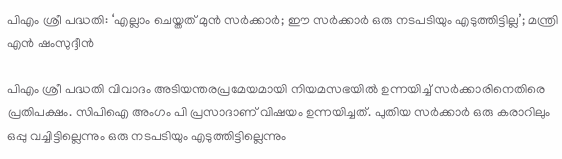പിഎം ശ്രീ പദ്ധതി: ‘എല്ലാം ചെയ്തത് മുൻ സർക്കാർ; ഈ സർക്കാർ ഒരു നടപടിയും എടുത്തിട്ടില്ല’; മന്ത്രി എൻ ഷംസുദ്ദീൻ

പിഎം ശ്രീ പദ്ധതി വിവാദം അടിയന്തരപ്രമേയമായി നിയമസഭയിൽ ഉന്നയിച്ച് സർക്കാരിനെതിരെ പ്രതിപക്ഷം. സിപിഐ അംഗം പി പ്രസാദാണ് വിഷയം ഉന്നയിച്ചത്. പുതിയ സർക്കാർ ഒരു കരാറിലും ഒപ്പു വച്ചിട്ടില്ലെന്നും ഒരു നടപടിയും എടുത്തിട്ടില്ലെന്നും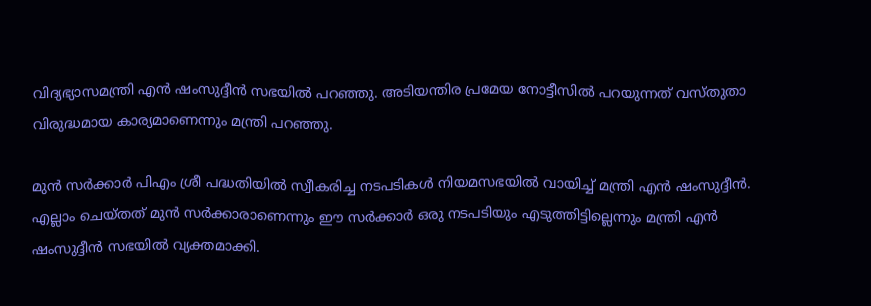വിദ്യഭ്യാസമന്ത്രി എൻ ഷംസുദ്ദീൻ സഭയിൽ പറഞ്ഞു. അടിയന്തിര പ്രമേയ നോട്ടീസിൽ പറയുന്നത് വസ്തുതാ വിരുദ്ധമായ കാര്യമാണെന്നും മന്ത്രി പറഞ്ഞു.

മുൻ സർക്കാർ പിഎം ശ്രീ പദ്ധതിയിൽ സ്വീകരിച്ച നടപടികൾ നിയമസഭയിൽ വായിച്ച് മന്ത്രി എൻ ഷംസുദ്ദീൻ. എല്ലാം ചെയ്തത് മുൻ സർക്കാരാണെന്നും ഈ സർക്കാർ ഒരു നടപടിയും എടുത്തിട്ടില്ലെന്നും മന്ത്രി എൻ ഷംസുദ്ദീൻ സഭയിൽ വ്യക്തമാക്കി.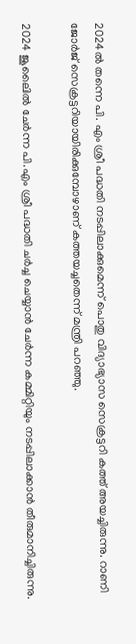2024ൽ തന്നെ പി. എം ശ്രീ പദ്ധതി നടപ്പിലാക്കുമെന്ന് പൊതു വിദ്യാഭ്യാസ സെക്രട്ടറി കത്ത് അയച്ചിരുന്നു. റാണി ജോർജ് സെക്രട്ടറിയായിരിക്കുമ്പോഴാണ് കത്തയച്ചതെന്ന് മന്ത്രി പറഞ്ഞു.

2024 ജൂലൈിൽ ചേർന്ന പി.എം ശ്രീ പദ്ധതി ചർച്ച ചെയ്യാൻ ചേർന്ന കമ്മിറ്റിയും നടപ്പിലാക്കാൻ തീരുമാനിച്ചിരുന്നു.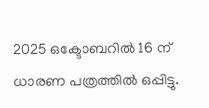2025 ഒക്ടോബറിൽ 16 ന് ധാരണ പത്രത്തിൽ ഒപ്പിട്ടു.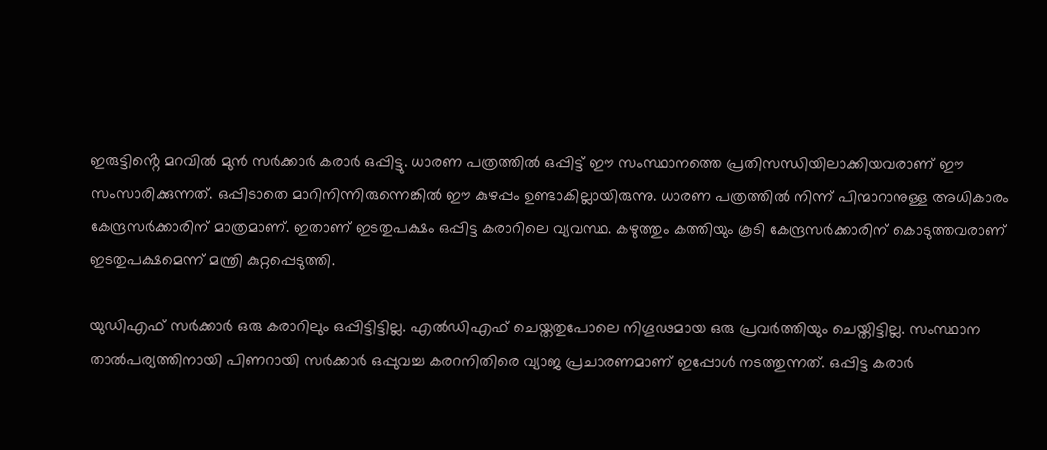ഇരുട്ടിൻ്റെ മറവിൽ മുൻ സർക്കാർ കരാർ ഒപ്പിട്ടു. ധാരണ പത്രത്തിൽ ഒപ്പിട്ട് ഈ സംസ്ഥാനത്തെ പ്രതിസന്ധിയിലാക്കിയവരാണ് ഈ സംസാരിക്കുന്നത്. ഒപ്പിടാതെ മാറിനിന്നിരുന്നെങ്കിൽ ഈ കുഴപ്പം ഉണ്ടാകില്ലായിരുന്നു. ധാരണ പത്രത്തിൽ നിന്ന് പിന്മാറാനുള്ള അധികാരം കേന്ദ്രസർക്കാരിന് മാത്രമാണ്. ഇതാണ് ഇടതുപക്ഷം ഒപ്പിട്ട കരാറിലെ വ്യവസ്ഥ. കഴുത്തും കത്തിയും കൂടി കേന്ദ്രസർക്കാരിന് കൊടുത്തവരാണ് ഇടതുപക്ഷമെന്ന് മന്ത്രി കുറ്റപ്പെടുത്തി.

യുഡിഎഫ് സർക്കാർ ഒരു കരാറിലും ഒപ്പിട്ടിട്ടില്ല. എൽഡിഎഫ് ചെയ്തതുപോലെ നിഗൂഢമായ ഒരു പ്രവർത്തിയും ചെയ്തിട്ടില്ല. സംസ്ഥാന താൽപര്യത്തിനായി പിണറായി സർക്കാർ ഒപ്പുവച്ച കരറനിതിരെ വ്യാജ പ്രചാരണമാണ് ഇപ്പോൾ നടത്തുന്നത്. ഒപ്പിട്ട കരാർ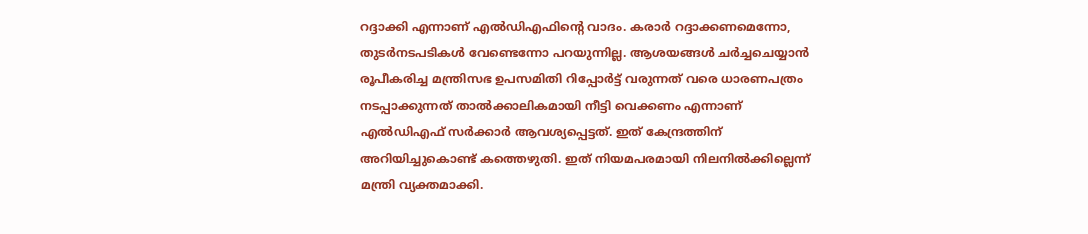റദ്ദാക്കി എന്നാണ് എൽഡിഎഫിന്റെ വാദം. കരാർ റദ്ദാക്കണമെന്നോ, തുടർനടപടികൾ വേണ്ടെന്നോ പറയുന്നില്ല. ആശയങ്ങൾ ചർച്ചചെയ്യാൻ രൂപീകരിച്ച മന്ത്രിസഭ ഉപസമിതി റിപ്പോർട്ട് വരുന്നത് വരെ ധാരണപത്രം നടപ്പാക്കുന്നത് താൽക്കാലികമായി നീട്ടി വെക്കണം എന്നാണ് എൽഡിഎഫ് സർക്കാർ ആവശ്യപ്പെട്ടത്. ഇത് കേന്ദ്രത്തിന് അറിയിച്ചുകൊണ്ട് കത്തെഴുതി. ഇത് നിയമപരമായി നിലനിൽക്കില്ലെന്ന് മന്ത്രി വ്യക്തമാക്കി.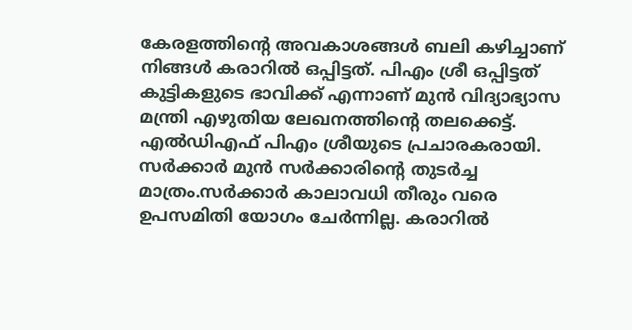കേരളത്തിന്റെ അവകാശങ്ങൾ ബലി കഴിച്ചാണ് നിങ്ങൾ കരാറിൽ ഒപ്പിട്ടത്. പിഎം ശ്രീ ഒപ്പിട്ടത് കുട്ടികളുടെ ഭാവിക്ക് എന്നാണ് മുൻ വിദ്യാഭ്യാസ മന്ത്രി എഴുതിയ ലേഖനത്തിന്റെ തലക്കെട്ട്. എൽ‌ഡിഎഫ് പിഎം ശ്രീയുടെ പ്രചാരകരായി. സർക്കാർ മുൻ സർക്കാരിന്റെ തുടർച്ച മാത്രം.സർക്കാർ കാലാവധി തീരും വരെ ഉപസമിതി യോഗം ചേർന്നില്ല. കരാറിൽ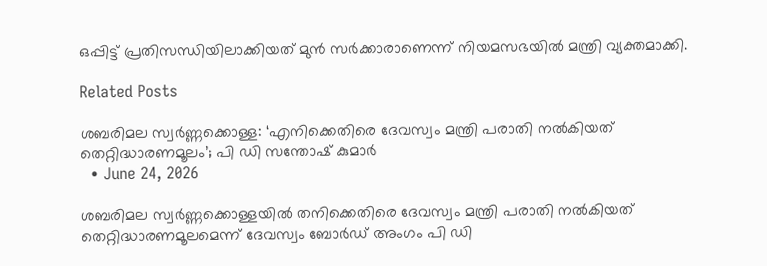ഒപ്പിട്ട് പ്രതിസന്ധിയിലാക്കിയത് മുൻ സർക്കാരാണെന്ന് നിയമസഭയിൽ മന്ത്രി വ്യക്തമാക്കി.

Related Posts

ശബരിമല സ്വർണ്ണക്കൊള്ള: ‘എനിക്കെതിരെ ദേവസ്വം മന്ത്രി പരാതി നൽകിയത് തെറ്റിദ്ധാരണമൂലം’; പി ഡി സന്തോഷ് കുമാർ
  • June 24, 2026

ശബരിമല സ്വർണ്ണക്കൊള്ളയിൽ തനിക്കെതിരെ ദേവസ്വം മന്ത്രി പരാതി നൽകിയത് തെറ്റിദ്ധാരണമൂലമെന്ന് ദേവസ്വം ബോർഡ് അംഗം പി ഡി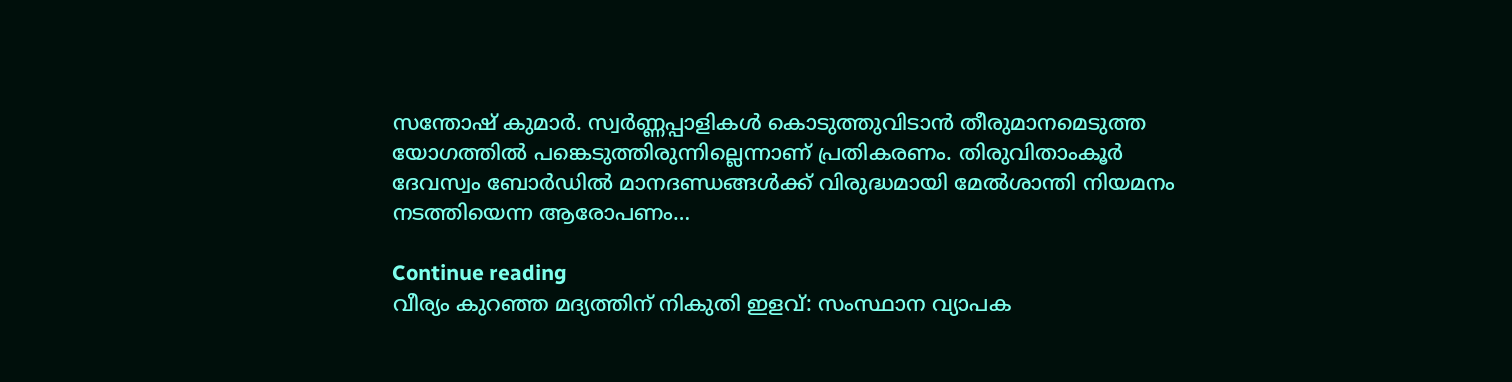സന്തോഷ് കുമാർ. സ്വർണ്ണപ്പാളികൾ കൊടുത്തുവിടാൻ തീരുമാനമെടുത്ത യോഗത്തിൽ പങ്കെടുത്തിരുന്നില്ലെന്നാണ് പ്രതികരണം. തിരുവിതാംകൂർ ദേവസ്വം ബോർഡിൽ മാനദണ്ഡങ്ങൾക്ക് വിരുദ്ധമായി മേൽശാന്തി നിയമനം നടത്തിയെന്ന ആരോപണം…

Continue reading
വീര്യം കുറഞ്ഞ മദ്യത്തിന് നികുതി ഇളവ്: സംസ്ഥാന വ്യാപക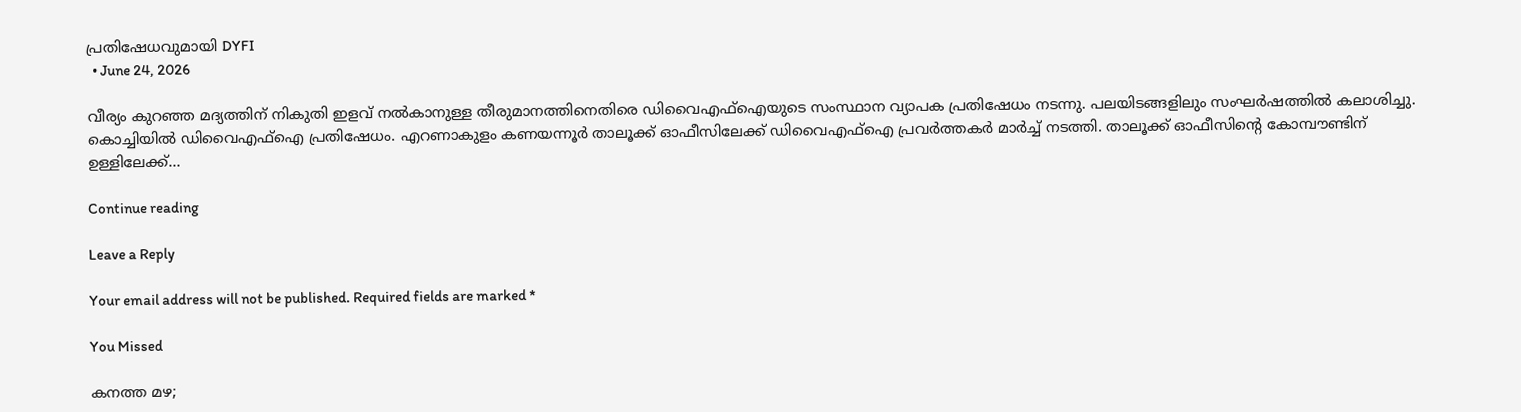പ്രതിഷേധവുമായി DYFI
  • June 24, 2026

വീര്യം കുറഞ്ഞ മദ്യത്തിന് നികുതി ഇളവ് നൽകാനുള്ള തീരുമാനത്തിനെതിരെ ഡിവൈഎഫ്ഐയുടെ സംസ്ഥാന വ്യാപക പ്രതിഷേധം നടന്നു. പലയിടങ്ങളിലും സംഘർഷത്തിൽ കലാശിച്ചു. കൊച്ചിയിൽ ഡിവൈഎഫ്ഐ പ്രതിഷേധം. എറണാകുളം കണയന്നൂർ താലൂക്ക് ഓഫീസിലേക്ക് ഡിവൈഎഫ്ഐ പ്രവർത്തകർ മാർച്ച് നടത്തി. താലൂക്ക് ഓഫീസിന്റെ കോമ്പൗണ്ടിന് ഉള്ളിലേക്ക്…

Continue reading

Leave a Reply

Your email address will not be published. Required fields are marked *

You Missed

കനത്ത മഴ;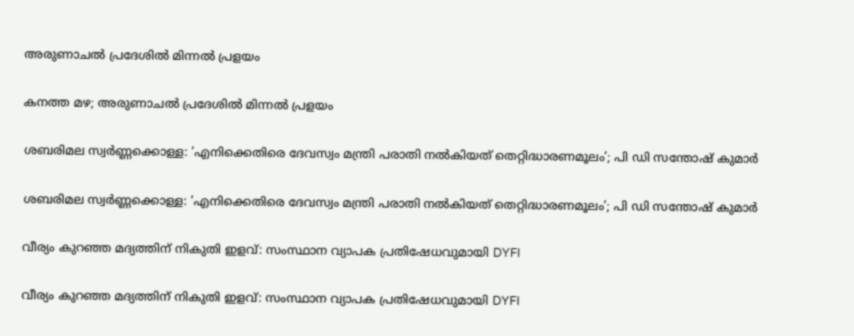അരുണാചൽ പ്രദേശിൽ മിന്നൽ പ്രളയം

കനത്ത മഴ; അരുണാചൽ പ്രദേശിൽ മിന്നൽ പ്രളയം

ശബരിമല സ്വർണ്ണക്കൊള്ള: ‘എനിക്കെതിരെ ദേവസ്വം മന്ത്രി പരാതി നൽകിയത് തെറ്റിദ്ധാരണമൂലം’; പി ഡി സന്തോഷ് കുമാർ

ശബരിമല സ്വർണ്ണക്കൊള്ള: ‘എനിക്കെതിരെ ദേവസ്വം മന്ത്രി പരാതി നൽകിയത് തെറ്റിദ്ധാരണമൂലം’; പി ഡി സന്തോഷ് കുമാർ

വീര്യം കുറഞ്ഞ മദ്യത്തിന് നികുതി ഇളവ്: സംസ്ഥാന വ്യാപക പ്രതിഷേധവുമായി DYFI

വീര്യം കുറഞ്ഞ മദ്യത്തിന് നികുതി ഇളവ്: സംസ്ഥാന വ്യാപക പ്രതിഷേധവുമായി DYFI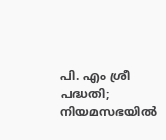പി. എം ശ്രീ പദ്ധതി; നിയമസഭയിൽ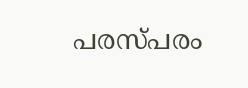പരസ്പരം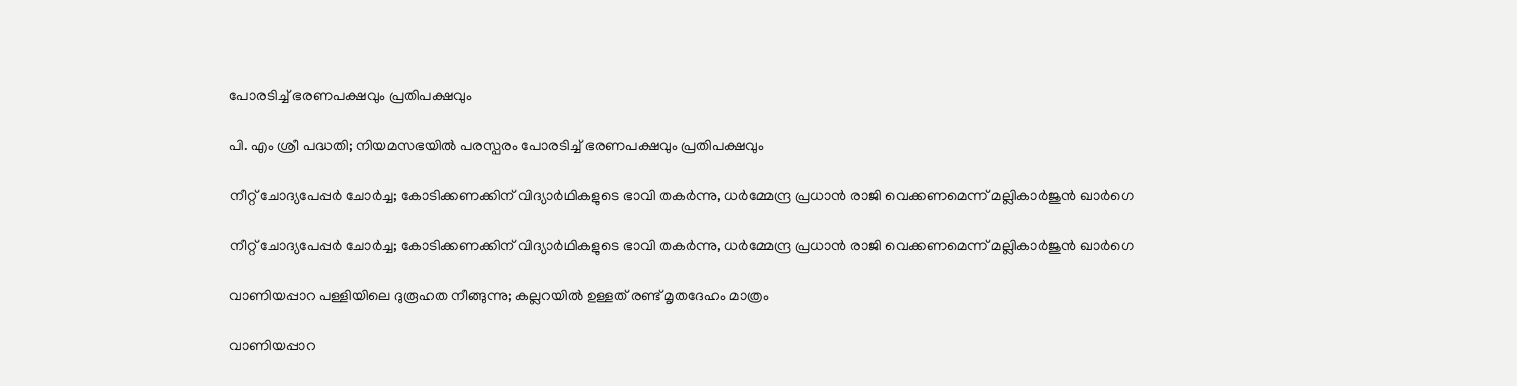പോരടിച്ച് ഭരണപക്ഷവും പ്രതിപക്ഷവും

പി. എം ശ്രീ പദ്ധതി; നിയമസഭയിൽ പരസ്പരം പോരടിച്ച് ഭരണപക്ഷവും പ്രതിപക്ഷവും

നീറ്റ് ചോദ്യപേപ്പർ ചോർച്ച; കോടിക്കണക്കിന് വിദ്യാർഥികളുടെ ഭാവി തകർന്നു, ധർമ്മേന്ദ്ര പ്രധാൻ രാജി വെക്കണമെന്ന് മല്ലികാർജുൻ ഖാർഗെ

നീറ്റ് ചോദ്യപേപ്പർ ചോർച്ച; കോടിക്കണക്കിന് വിദ്യാർഥികളുടെ ഭാവി തകർന്നു, ധർമ്മേന്ദ്ര പ്രധാൻ രാജി വെക്കണമെന്ന് മല്ലികാർജുൻ ഖാർഗെ

വാണിയപ്പാറ പള്ളിയിലെ ദുരൂഹത നീങ്ങുന്നു; കല്ലറയിൽ ഉള്ളത് രണ്ട് മൃതദേഹം മാത്രം

വാണിയപ്പാറ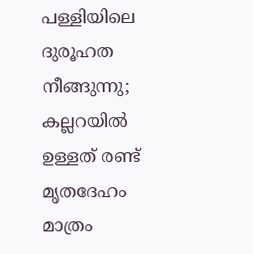പള്ളിയിലെ ദുരൂഹത നീങ്ങുന്നു; കല്ലറയിൽ ഉള്ളത് രണ്ട് മൃതദേഹം മാത്രം